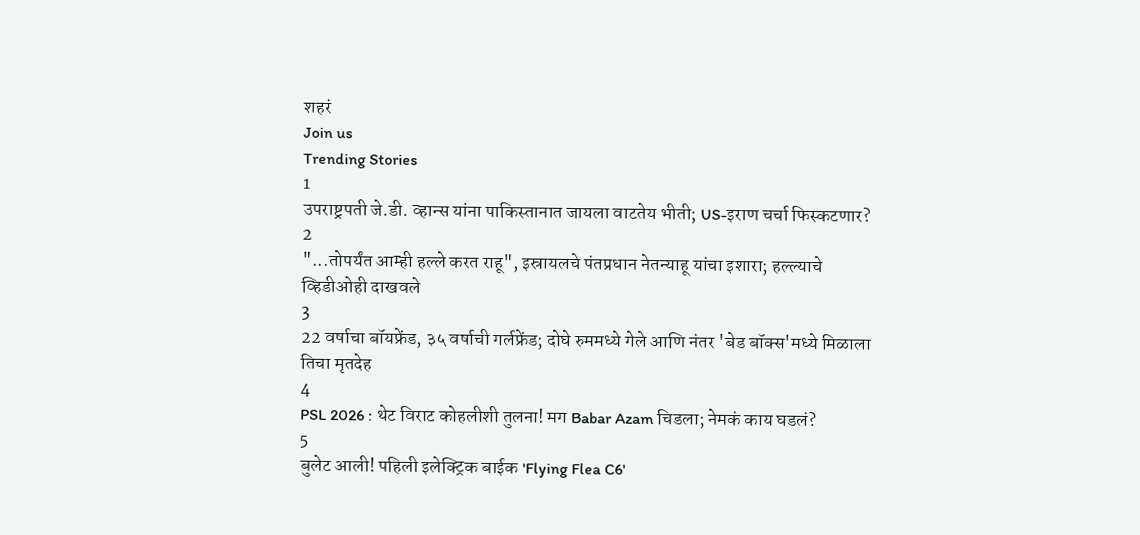शहरं
Join us
Trending Stories
1
उपराष्ट्रपती जे.डी. व्हान्स यांना पाकिस्तानात जायला वाटतेय भीती; US-इराण चर्चा फिस्कटणार?
2
"...तोपर्यंत आम्ही हल्ले करत राहू", इस्रायलचे पंतप्रधान नेतन्याहू यांचा इशारा; हल्ल्याचे व्हिडीओही दाखवले
3
22 वर्षाचा बॉयफ्रेंड, ३५ वर्षाची गर्लफ्रेंड; दोघे रुममध्ये गेले आणि नंतर 'बेड बॉक्स'मध्ये मिळाला तिचा मृतदेह
4
PSL 2026 : थेट विराट कोहलीशी तुलना! मग Babar Azam चिडला; नेमकं काय घडलं?
5
बुलेट आली! पहिली इलेक्ट्रिक बाईक 'Flying Flea C6'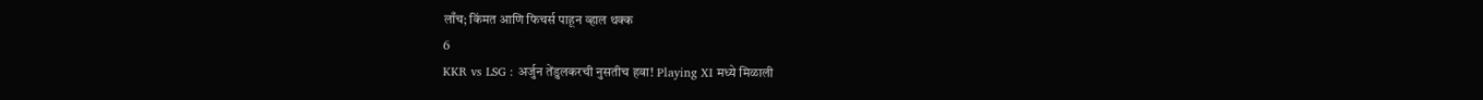लाँच; किंमत आणि फिचर्स पाहून व्हाल थक्क
6
KKR vs LSG : अर्जुन तेंडुलकरची नुसतीच हवा! Playing XI मध्ये मिळाली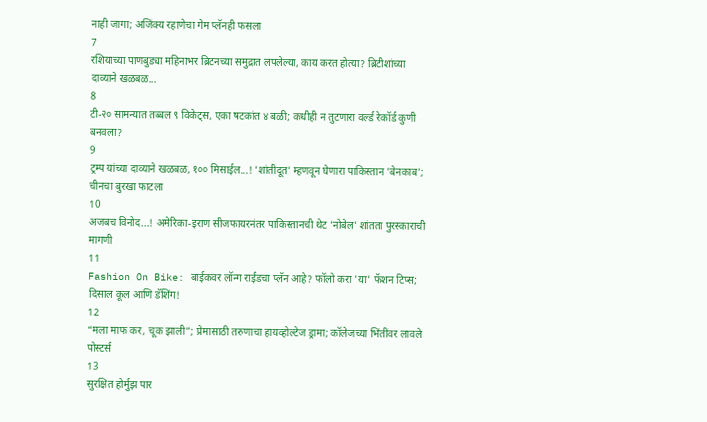नाही जागा; अजिंक्य रहाणेचा गेम प्लॅनही फसला
7
रशियाच्या पाणबुड्या महिनाभर ब्रिटनच्या समुद्रात लपलेल्या, काय करत होत्या? ब्रिटीशांच्या दाव्याने खळबळ...
8
टी-२० सामन्यात तब्बल ९ विकेट्स, एका षटकांत ४ बळी; कधीही न तुटणारा वर्ल्ड रेकॉर्ड कुणी बनवला?
9
ट्रम्प यांच्या दाव्याने खळबळ, १०० मिसाईल...! 'शांतीदूत' म्हणवून घेणारा पाकिस्तान 'बेनकाब'; चीनचा बुरखा फाटला
10
अजबच विनोद...! अमेरिका-इराण सीजफायरनंतर पाकिस्तानची थेट 'नोबेल' शांतता पुरस्काराची मागणी
11
Fashion On Bike: बाईकवर लॉन्ग राईडचा प्लॅन आहे? फॉलो करा 'या' फॅशन टिप्स; दिसाल कूल आणि डॅशिंग!
12
“मला माफ कर, चूक झाली”; प्रेमासाठी तरुणाचा हायव्होल्टेज ड्रामा; कॉलेजच्या भिंतींवर लावले पोस्टर्स
13
सुरक्षित होर्मुझ पार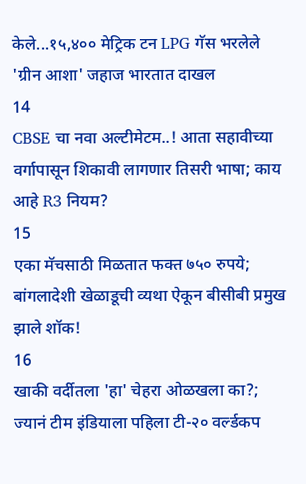केले...१५,४०० मेट्रिक टन LPG गॅस भरलेले 'ग्रीन आशा' जहाज भारतात दाखल
14
CBSE चा नवा अल्टीमेटम..! आता सहावीच्या वर्गापासून शिकावी लागणार तिसरी भाषा; काय आहे R3 नियम?
15
एका मॅचसाठी मिळतात फक्त ७५० रुपये; बांगलादेशी खेळाडूची व्यथा ऐकून बीसीबी प्रमुख झाले शॉक!
16
खाकी वर्दीतला 'हा' चेहरा ओळखला का?; ज्यानं टीम इंडियाला पहिला टी-२० वर्ल्डकप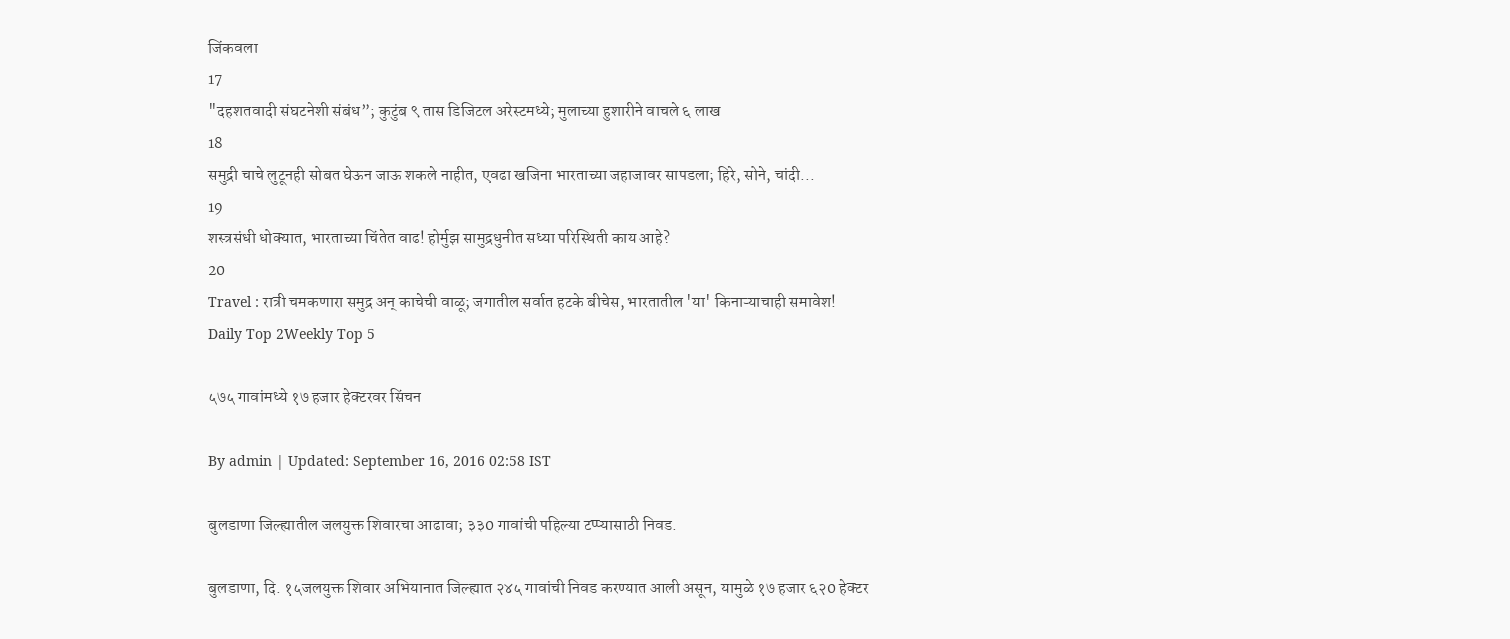जिंकवला
17
"दहशतवादी संघटनेशी संबंध”; कुटुंब ९ तास डिजिटल अरेस्टमध्ये; मुलाच्या हुशारीने वाचले ६ लाख
18
समुद्री चाचे लुटूनही सोबत घेऊन जाऊ शकले नाहीत, एवढा खजिना भारताच्या जहाजावर सापडला; हिरे, सोने, चांदी...
19
शस्त्रसंधी धोक्यात, भारताच्या चिंतेत वाढ! होर्मुझ सामुद्रधुनीत सध्या परिस्थिती काय आहे?
20
Travel : रात्री चमकणारा समुद्र अन् काचेची वाळू; जगातील सर्वात हटके बीचेस, भारतातील 'या' किनाऱ्याचाही समावेश!
Daily Top 2Weekly Top 5

५७५ गावांमध्ये १७ हजार हेक्टरवर सिंचन

By admin | Updated: September 16, 2016 02:58 IST

बुलडाणा जिल्ह्यातील जलयुक्त शिवारचा आढावा; ३३0 गावांची पहिल्या टप्प्यासाठी निवड.

बुलडाणा, दि. १५जलयुक्त शिवार अभियानात जिल्ह्यात २४५ गावांची निवड करण्यात आली असून, यामुळे १७ हजार ६२0 हेक्टर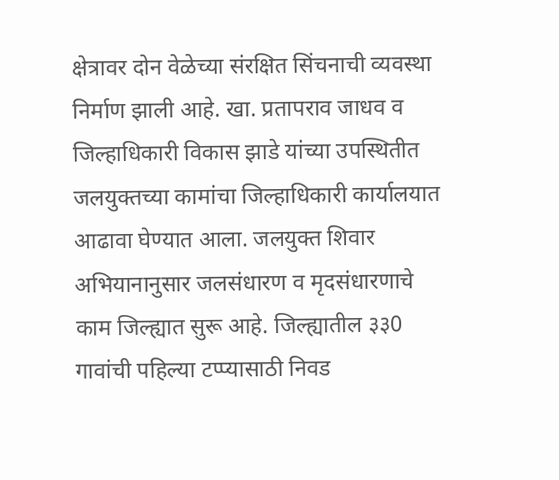क्षेत्रावर दोन वेळेच्या संरक्षित सिंचनाची व्यवस्था निर्माण झाली आहे. खा. प्रतापराव जाधव व जिल्हाधिकारी विकास झाडे यांच्या उपस्थितीत जलयुक्तच्या कामांचा जिल्हाधिकारी कार्यालयात आढावा घेण्यात आला. जलयुक्त शिवार अभियानानुसार जलसंधारण व मृदसंधारणाचे काम जिल्ह्यात सुरू आहे. जिल्ह्यातील ३३0 गावांची पहिल्या टप्प्यासाठी निवड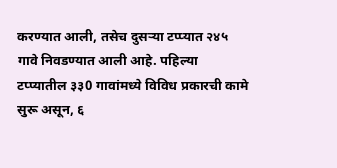करण्यात आली, तसेच दुसर्‍या टप्प्यात २४५ गावे निवडण्यात आली आहे. पहिल्या टप्प्यातील ३३0 गावांमध्ये विविध प्रकारची कामे सुरू असून, ६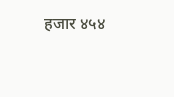हजार ४५४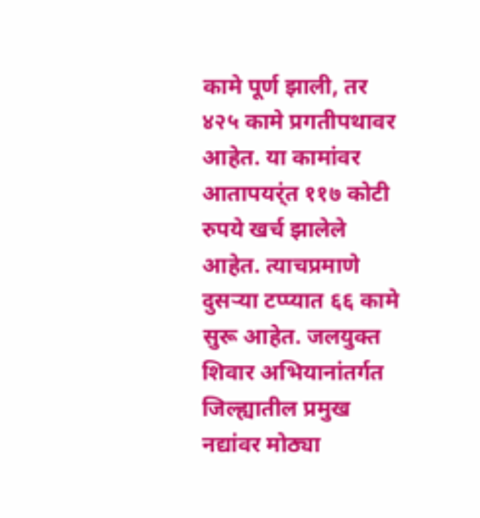कामे पूर्ण झाली, तर ४२५ कामे प्रगतीपथावर आहेत. या कामांवर आतापयर्ंत ११७ कोटी रुपये खर्च झालेले आहेत. त्याचप्रमाणे दुसर्‍या टप्प्यात ६६ कामे सुरू आहेत. जलयुक्त शिवार अभियानांतर्गत जिल्ह्यातील प्रमुख नद्यांवर मोठ्या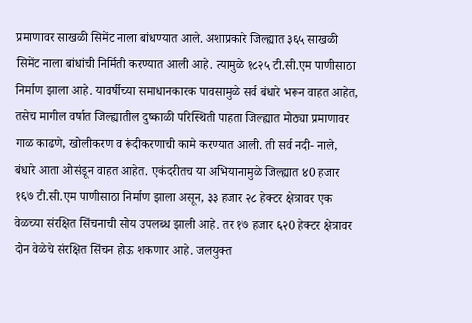प्रमाणावर साखळी सिमेंट नाला बांधण्यात आले. अशाप्रकारे जिल्ह्यात ३६५ साखळी सिमेंट नाला बांधांची निर्मिती करण्यात आली आहे. त्यामुळे १८२५ टी.सी.एम पाणीसाठा निर्माण झाला आहे. यावर्षीच्या समाधानकारक पावसामुळे सर्व बंधारे भरून वाहत आहेत, तसेच मागील वर्षात जिल्ह्यातील दुष्काळी परिस्थिती पाहता जिल्ह्यात मोठ्या प्रमाणावर गाळ काढणे, खोलीकरण व रूंदीकरणाची कामे करण्यात आली. ती सर्व नदी- नाले, बंधारे आता ओसंडून वाहत आहेत. एकंदरीतच या अभियानामुळे जिल्ह्यात ४0 हजार १६७ टी.सी.एम पाणीसाठा निर्माण झाला असून, ३३ हजार २८ हेक्टर क्षेत्रावर एक वेळच्या संरक्षित सिंचनाची सोय उपलब्ध झाली आहे. तर १७ हजार ६२0 हेक्टर क्षेत्रावर दोन वेळेचे संरक्षित सिंचन होऊ शकणार आहे. जलयुक्त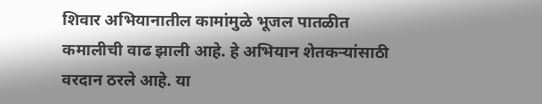शिवार अभियानातील कामांमुळे भूजल पातळीत कमालीची वाढ झाली आहे. हे अभियान शेतकर्‍यांसाठी वरदान ठरले आहे. या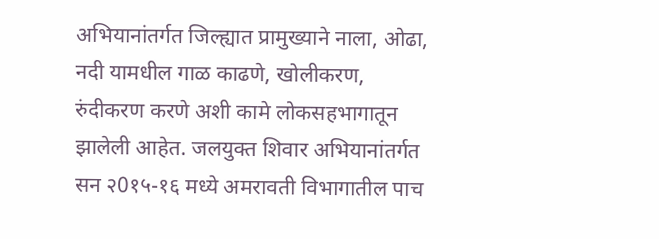अभियानांतर्गत जिल्ह्यात प्रामुख्याने नाला, ओढा, नदी यामधील गाळ काढणे, खोलीकरण, रुंदीकरण करणे अशी कामे लोकसहभागातून झालेली आहेत. जलयुक्त शिवार अभियानांतर्गत सन २0१५-१६ मध्ये अमरावती विभागातील पाच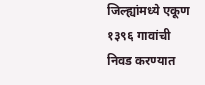जिल्ह्यांमध्ये एकूण १३९६ गावांची निवड करण्यात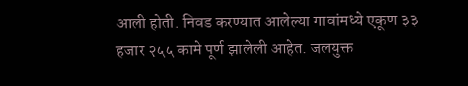आली होती. निवड करण्यात आलेल्या गावांमध्ये एकूण ३३ हजार २५५ कामे पूर्ण झालेली आहेत. जलयुक्त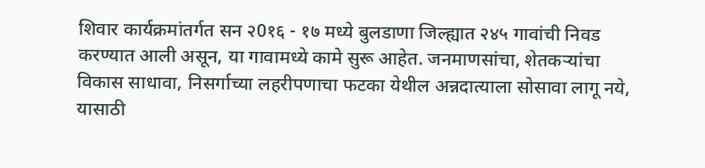शिवार कार्यक्रमांतर्गत सन २0१६ - १७ मध्ये बुलडाणा जिल्ह्यात २४५ गावांची निवड करण्यात आली असून, या गावामध्ये कामे सुरू आहेत. जनमाणसांचा, शेतकर्‍यांचा विकास साधावा, निसर्गाच्या लहरीपणाचा फटका येथील अन्नदात्याला सोसावा लागू नये, यासाठी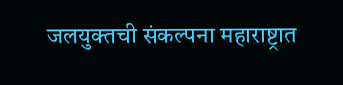जलयुक्तची संकल्पना महाराष्ट्रात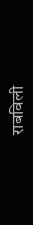राबविली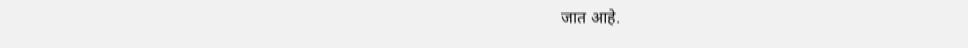जात आहे.